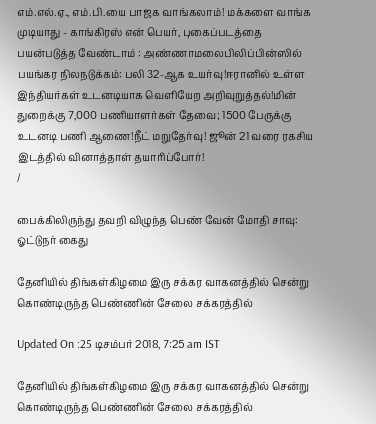எம்.எல்.ஏ., எம்.பி.யை பாஜக வாங்கலாம்! மக்களை வாங்க முடியாது - காங்கிரஸ் என் பெயர், புகைப்படத்தை பயன்படுத்த வேண்டாம் : அண்ணாமலைபிலிப்பின்ஸில் பயங்கர நிலநடுக்கம்: பலி 32-ஆக உயர்வு!ஈரானில் உள்ள இந்தியர்கள் உடனடியாக வெளியேற அறிவுறுத்தல்!மின் துறைக்கு 7,000 பணியாளர்கள் தேவை; 1500 பேருக்கு உடனடி பணி ஆணை!நீட் மறுதேர்வு! ஜூன் 21 வரை ரகசிய இடத்தில் வினாத்தாள் தயாரிப்போர்!
/

பைக்கிலிருந்து தவறி விழுந்த பெண் வேன் மோதி சாவு: ஓட்டுநர் கைது

தேனியில் திங்கள்கிழமை இரு சக்கர வாகனத்தில் சென்று கொண்டிருந்த பெண்ணின் சேலை சக்கரத்தில்

Updated On :25 டிசம்பர் 2018, 7:25 am IST

தேனியில் திங்கள்கிழமை இரு சக்கர வாகனத்தில் சென்று கொண்டிருந்த பெண்ணின் சேலை சக்கரத்தில்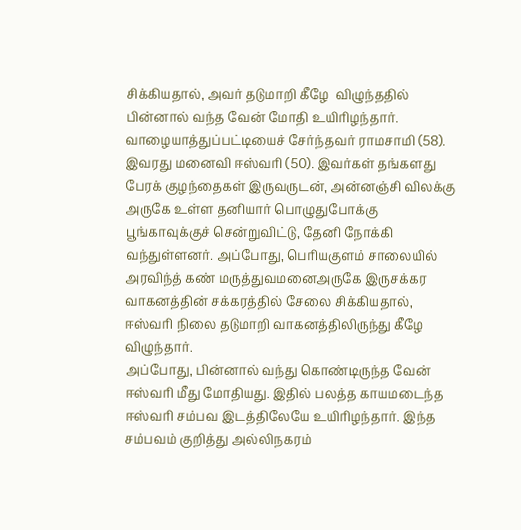சிக்கியதால், அவர் தடுமாறி கீழே  விழுந்ததில் பின்னால் வந்த வேன் மோதி உயிரிழந்தார்.
வாழையாத்துப்பட்டியைச் சேர்ந்தவர் ராமசாமி (58). இவரது மனைவி ஈஸ்வரி (50). இவர்கள் தங்களது பேரக் குழந்தைகள் இருவருடன், அன்னஞ்சி விலக்கு அருகே உள்ள தனியார் பொழுதுபோக்கு பூங்காவுக்குச் சென்றுவிட்டு, தேனி நோக்கி வந்துள்ளனர். அப்போது, பெரியகுளம் சாலையில் அரவிந்த் கண் மருத்துவமனைஅருகே இருசக்கர வாகனத்தின் சக்கரத்தில் சேலை சிக்கியதால், ஈஸ்வரி நிலை தடுமாறி வாகனத்திலிருந்து கீழே விழுந்தார்.
அப்போது, பின்னால் வந்து கொண்டிருந்த வேன் ஈஸ்வரி மீது மோதியது. இதில் பலத்த காயமடைந்த ஈஸ்வரி சம்பவ இடத்திலேயே உயிரிழந்தார். இந்த சம்பவம் குறித்து அல்லிநகரம்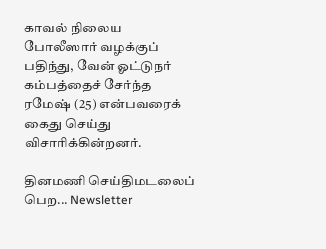காவல் நிலைய போலீஸார் வழக்குப் பதிந்து, வேன் ஓட்டுநர் கம்பத்தைச் சேர்ந்த ரமேஷ் (25) என்பவரைக் கைது செய்து விசாரிக்கின்றனர்.

தினமணி செய்திமடலைப் பெற... Newsletter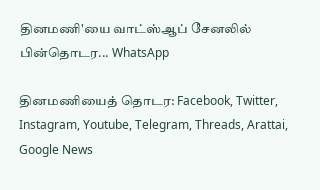தினமணி'யை வாட்ஸ்ஆப் சேனலில் பின்தொடர... WhatsApp

தினமணியைத் தொடர: Facebook, Twitter, Instagram, Youtube, Telegram, Threads, Arattai, Google News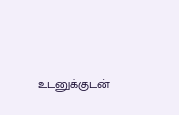உடனுக்குடன்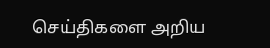செய்திகளை அறிய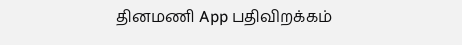தினமணி App பதிவிறக்கம்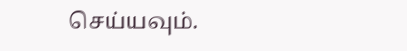செய்யவும்.